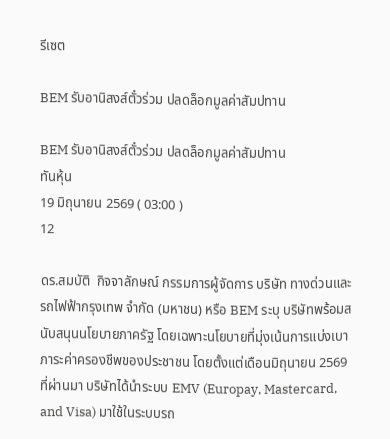รีเซต

BEM รับอานิสงส์ตั๋วร่วม ปลดล็อกมูลค่าสัมปทาน

BEM รับอานิสงส์ตั๋วร่วม ปลดล็อกมูลค่าสัมปทาน
ทันหุ้น
19 มิถุนายน 2569 ( 03:00 )
12

ดร.สมบัติ  กิจจาลักษณ์ กรรมการผู้จัดการ บริษัท ทางด่วนและรถไฟฟ้ากรุงเทพ จำกัด (มหาชน) หรือ BEM ระบุ บริษัทพร้อมสนับสนุนนโยบายภาครัฐ โดยเฉพาะนโยบายที่มุ่งเน้นการแบ่งเบาภาระค่าครองชีพของประชาชน โดยตั้งแต่เดือนมิถุนายน 2569 ที่ผ่านมา บริษัทได้นำระบบ EMV (Europay, Mastercard, and Visa) มาใช้ในระบบรถ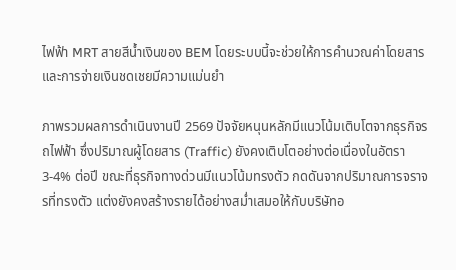ไฟฟ้า MRT สายสีน้ำเงินของ BEM โดยระบบนี้จะช่วยให้การคำนวณค่าโดยสารและการจ่ายเงินชดเชยมีความแม่นยำ

ภาพรวมผลการดำเนินงานปี 2569 ปัจจัยหนุนหลักมีแนวโน้มเติบโตจากธุรกิจรถไฟฟ้า ซึ่งปริมาณผู้โดยสาร (Traffic) ยังคงเติบโตอย่างต่อเนื่องในอัตรา 3-4% ต่อปี ขณะที่ธุรกิจทางด่วนมีแนวโน้มทรงตัว กดดันจากปริมาณการจราจรที่ทรงตัว แต่งยังคงสร้างรายได้อย่างสม่ำเสมอให้กับบริษัทอ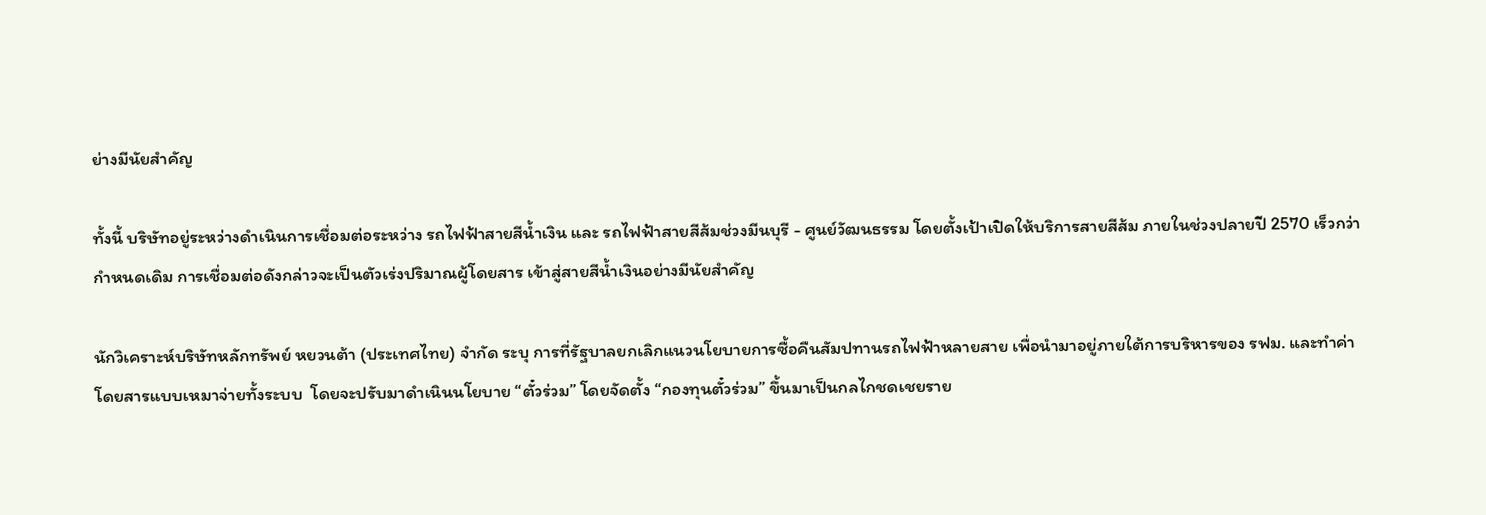ย่างมีนัยสำคัญ

ทั้งนี้ บริษัทอยู่ระหว่างดำเนินการเชื่อมต่อระหว่าง รถไฟฟ้าสายสีน้ำเงิน และ รถไฟฟ้าสายสีส้มช่วงมีนบุรี - ศูนย์วัฒนธรรม โดยตั้งเป้าเปิดให้บริการสายสีส้ม ภายในช่วงปลายปี 2570 เร็วกว่ากำหนดเดิม การเชื่อมต่อดังกล่าวจะเป็นตัวเร่งปริมาณผู้โดยสาร เข้าสู่สายสีน้ำเงินอย่างมีนัยสำคัญ

นักวิเคราะห์บริษัทหลักทรัพย์ หยวนต้า (ประเทศไทย) จำกัด ระบุ การที่รัฐบาลยกเลิกแนวนโยบายการซื้อคืนสัมปทานรถไฟฟ้าหลายสาย เพื่อนำมาอยู่ภายใต้การบริหารของ รฟม. และทำค่าโดยสารแบบเหมาจ่ายทั้งระบบ  โดยจะปรับมาดำเนินนโยบาย “ตั๋วร่วม” โดยจัดตั้ง “กองทุนตั๋วร่วม” ขึ้นมาเป็นกลไกชดเชยราย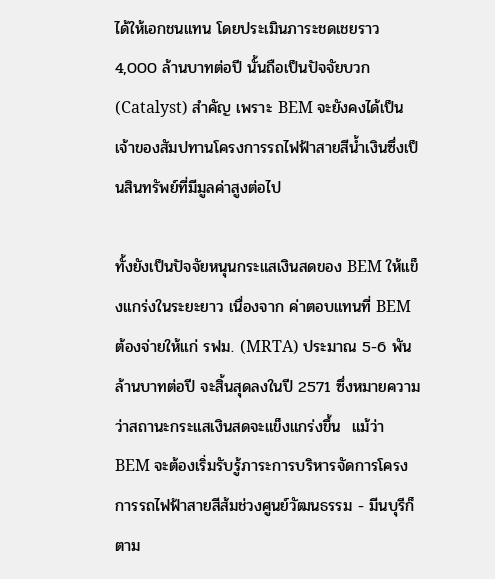ได้ให้เอกชนแทน โดยประเมินภาระชดเชยราว 4,000 ล้านบาทต่อปี นั้นถือเป็นปัจจัยบวก (Catalyst) สำคัญ เพราะ BEM จะยังคงได้เป็นเจ้าของสัมปทานโครงการรถไฟฟ้าสายสีน้ำเงินซึ่งเป็นสินทรัพย์ที่มีมูลค่าสูงต่อไป

ทั้งยังเป็นปัจจัยหนุนกระแสเงินสดของ BEM ให้แข็งแกร่งในระยะยาว เนื่องจาก ค่าตอบแทนที่ BEM ต้องจ่ายให้แก่ รฟม. (MRTA) ประมาณ 5-6 พันล้านบาทต่อปี จะสิ้นสุดลงในปี 2571 ซึ่งหมายความว่าสถานะกระแสเงินสดจะแข็งแกร่งขึ้น  แม้ว่า BEM จะต้องเริ่มรับรู้ภาระการบริหารจัดการโครงการรถไฟฟ้าสายสีส้มช่วงศูนย์วัฒนธรรม - มีนบุรีก็ตาม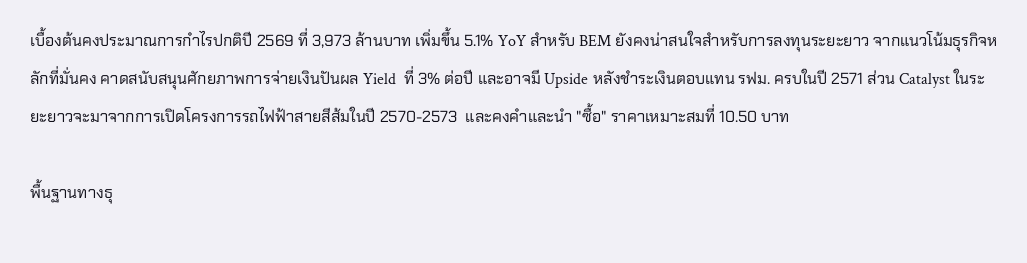เบื้องต้นคงประมาณการกำไรปกติปี 2569 ที่ 3,973 ล้านบาท เพิ่มขึ้น 5.1% YoY สำหรับ BEM ยังคงน่าสนใจสำหรับการลงทุนระยะยาว จากแนวโน้มธุรกิจหลักที่มั่นคง คาดสนับสนุนศักยภาพการจ่ายเงินปันผล Yield  ที่ 3% ต่อปี และอาจมี Upside หลังชำระเงินตอบแทน รฟม. ครบในปี 2571 ส่วน Catalyst ในระยะยาวจะมาจากการเปิดโครงการรถไฟฟ้าสายสีส้มในปี 2570-2573  และคงคำและนำ "ซื้อ" ราคาเหมาะสมที่ 10.50 บาท

พื้นฐานทางธุ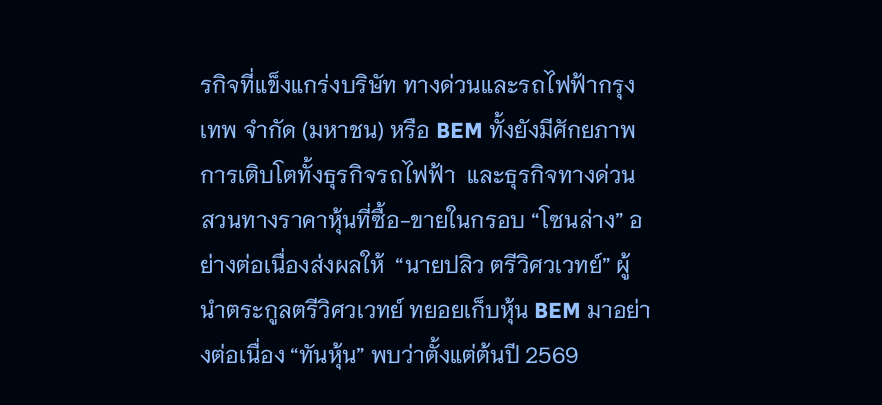รกิจที่แข็งแกร่งบริษัท ทางด่วนและรถไฟฟ้ากรุงเทพ จำกัด (มหาชน) หรือ BEM ทั้งยังมีศักยภาพการเติบโตทั้งธุรกิจรถไฟฟ้า  และธุรกิจทางด่วน สวนทางราคาหุ้นที่ซื้อ-ขายในกรอบ “โซนล่าง” อย่างต่อเนื่องส่งผลให้  “นายปลิว ตรีวิศวเวทย์” ผู้นำตระกูลตรีวิศวเวทย์ ทยอยเก็บหุ้น BEM มาอย่างต่อเนื่อง “ทันหุ้น” พบว่าตั้งแต่ต้นปี 2569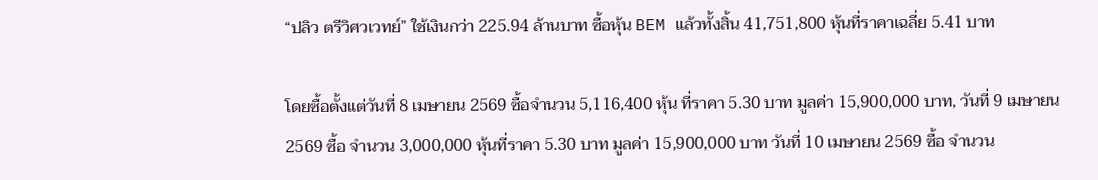“ปลิว ตรีวิศวเวทย์” ใช้เงินกว่า 225.94 ล้านบาท ซื้อหุ้น BEM แล้วทั้งสิ้น 41,751,800 หุ้นที่ราคาเฉลี่ย 5.41 บาท

โดยซื้อตั้งแต่วันที่ 8 เมษายน 2569 ซื้อจำนวน 5,116,400 หุ้น ที่ราคา 5.30 บาท มูลค่า 15,900,000 บาท, วันที่ 9 เมษายน 2569 ซื้อ จำนวน 3,000,000 หุ้นที่ราคา 5.30 บาท มูลค่า 15,900,000 บาท วันที่ 10 เมษายน 2569 ซื้อ จำนวน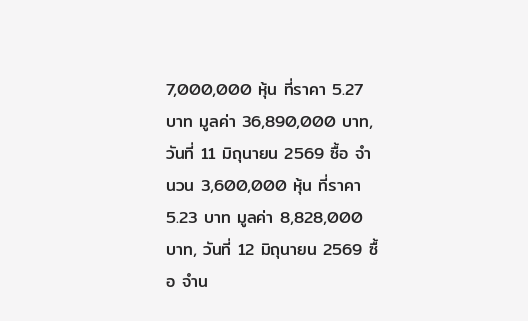7,000,000 หุ้น ที่ราคา 5.27 บาท มูลค่า 36,890,000 บาท, วันที่ 11 มิถุนายน 2569 ซื้อ จำนวน 3,600,000 หุ้น ที่ราคา 5.23 บาท มูลค่า 8,828,000 บาท, วันที่ 12 มิถุนายน 2569 ซื้อ จำน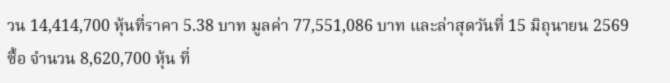วน 14,414,700 หุ้นที่ราคา 5.38 บาท มูลค่า 77,551,086 บาท และล่าสุดวันที่ 15 มิถุนายน 2569 ซื้อ จำนวน 8,620,700 หุ้น ที่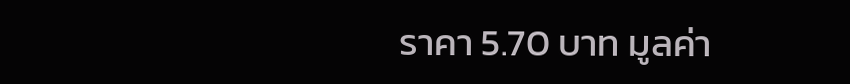ราคา 5.70 บาท มูลค่า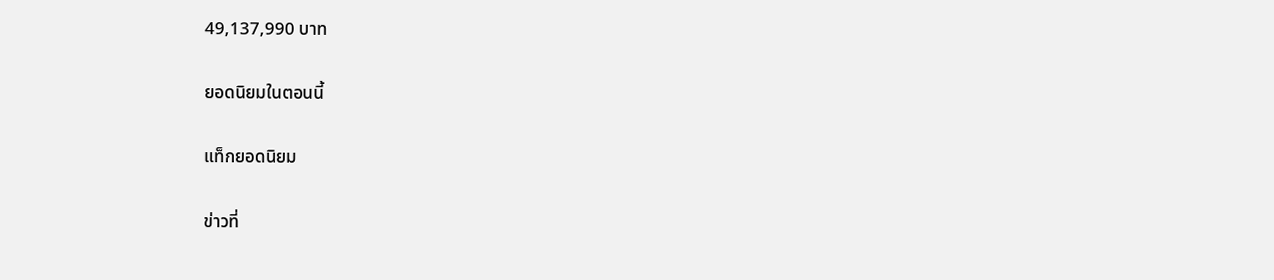49,137,990 บาท

ยอดนิยมในตอนนี้

แท็กยอดนิยม

ข่าวที่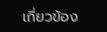เกี่ยวข้อง